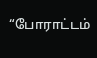“போராட்டம்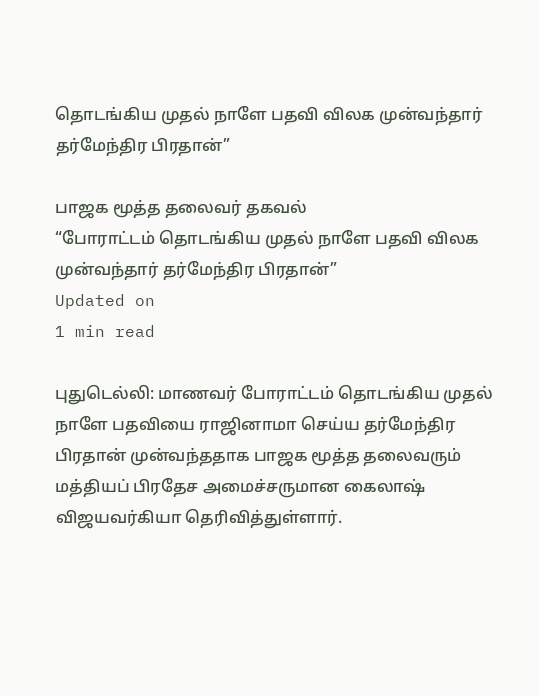தொடங்கிய முதல் நாளே பதவி விலக முன்வந்தார் தர்மேந்திர பிரதான்”

பாஜக மூத்த தலைவர் தகவல்
“போராட்டம் தொடங்கிய முதல் நாளே பதவி விலக முன்வந்தார் தர்மேந்திர பிரதான்”
Updated on
1 min read

புதுடெல்லி: மாணவர் போராட்டம் தொடங்கிய முதல் நாளே பதவியை ராஜினாமா செய்ய தர்மேந்திர பிரதான் முன்வந்ததாக பாஜக மூத்த தலைவரும் மத்தியப் பிரதேச அமைச்சருமான கைலாஷ் விஜயவர்கியா தெரிவித்துள்ளார்.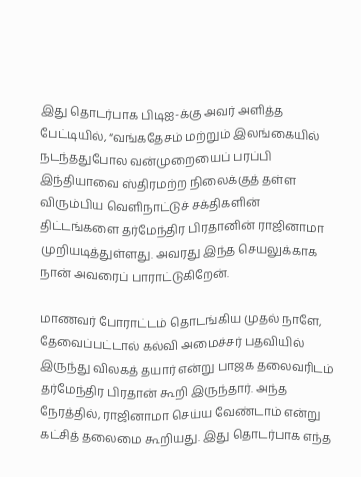இது தொடர்பாக பிடிஐ-க்கு அவர் அளித்த பேட்டியில், “வங்கதேசம் மற்றும் இலங்கையில் நடந்ததுபோல வன்முறையைப் பரப்பி இந்தியாவை ஸ்திரமற்ற நிலைக்குத் தள்ள விரும்பிய வெளிநாட்டுச் சக்திகளின் திட்டங்களை தர்மேந்திர பிரதானின் ராஜினாமா முறியடித்துள்ளது. அவரது இந்த செயலுக்காக நான் அவரைப் பாராட்டுகிறேன்.

மாணவர் போராட்டம் தொடங்கிய முதல் நாளே, தேவைப்பட்டால் கல்வி அமைச்சர் பதவியில் இருந்து விலகத் தயார் என்று பாஜக தலைவரிடம் தர்மேந்திர பிரதான் கூறி இருந்தார். அந்த நேரத்தில், ராஜினாமா செய்ய வேண்டாம் என்று கட்சித் தலைமை கூறியது. இது தொடர்பாக எந்த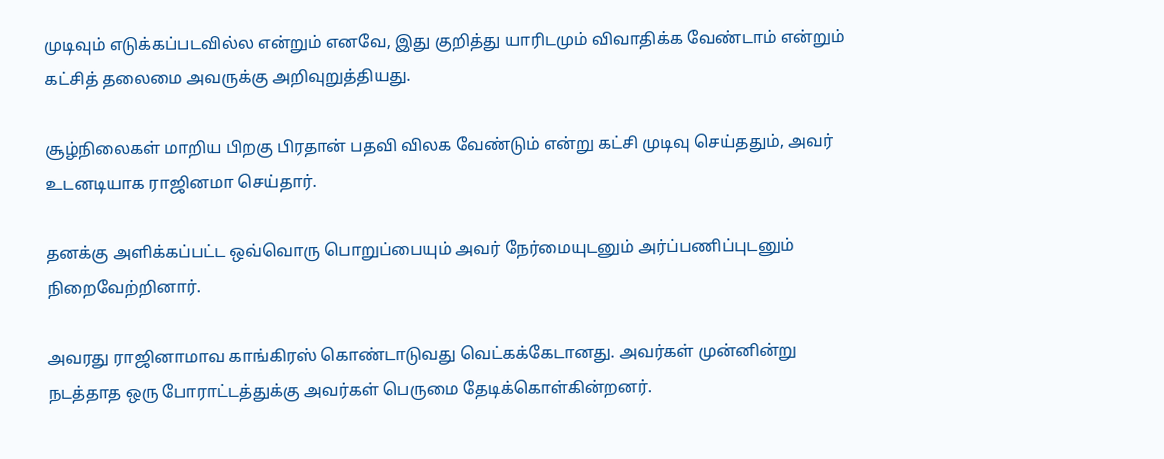முடிவும் எடுக்கப்படவில்ல என்றும் எனவே, இது குறித்து யாரிடமும் விவாதிக்க வேண்டாம் என்றும் கட்சித் தலைமை அவருக்கு அறிவுறுத்தியது.

சூழ்நிலைகள் மாறிய பிறகு பிரதான் பதவி விலக வேண்டும் என்று கட்சி முடிவு செய்ததும், அவர் உடனடியாக ராஜினமா செய்தார்.

தனக்கு அளிக்கப்பட்ட ஒவ்வொரு பொறுப்பையும் அவர் நேர்மையுடனும் அர்ப்பணிப்புடனும் நிறைவேற்றினார்.

அவரது ராஜினாமாவ காங்கிரஸ் கொண்டாடுவது வெட்கக்கேடானது. அவர்கள் முன்னின்று நடத்தாத ஒரு போராட்டத்துக்கு அவர்கள் பெருமை தேடிக்கொள்கின்றனர்.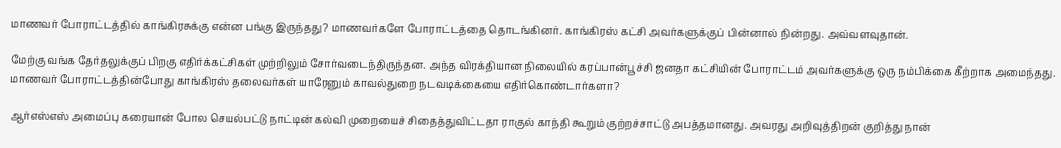மாணவர் போராட்டத்தில் காங்கிரசுக்கு என்ன பங்கு இருந்தது? மாணவர்களே போராட்டத்தை தொடங்கினர். காங்கிரஸ் கட்சி அவர்களுக்குப் பின்னால் நின்றது. அவ்வளவுதான்.

மேற்கு வங்க தேர்தலுக்குப் பிறகு எதிர்க்கட்சிகள் முற்றிலும் சோர்வடைந்திருந்தன. அந்த விரக்தியான நிலையில் கரப்பான்பூச்சி ஜனதா கட்சியின் போராட்டம் அவர்களுக்கு ஒரு நம்பிக்கை கீற்றாக அமைந்தது. மாணவர் போராட்டத்தின்போது காங்கிரஸ் தலைவர்கள் யாரேனும் காவல்துறை நடவடிக்கையை எதிர்கொண்டார்களா?

ஆர்எஸ்எஸ் அமைப்பு கரையான் போல செயல்பட்டு நாட்டின் கல்வி முறையைச் சிதைத்துவிட்டதா ராகுல் காந்தி கூறும் குற்றச்சாட்டு அபத்தமானது. அவரது அறிவுத்திறன் குறித்து நான்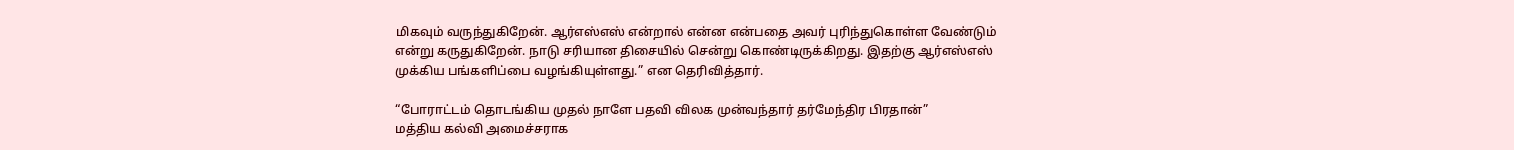மிகவும் வருந்துகிறேன். ஆர்எஸ்எஸ் என்றால் என்ன என்பதை அவர் புரிந்துகொள்ள வேண்டும் என்று கருதுகிறேன். நாடு சரியான திசையில் சென்று கொண்டிருக்கிறது. இதற்கு ஆர்எஸ்எஸ் முக்கிய பங்களிப்பை வழங்கியுள்ளது.” என தெரிவித்தார்.

“போராட்டம் தொடங்கிய முதல் நாளே பதவி விலக முன்வந்தார் தர்மேந்திர பிரதான்”
மத்திய கல்வி அமைச்சராக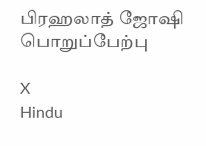பிரஹலாத் ஜோஷி பொறுப்பேற்பு

X
Hindu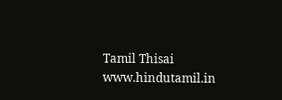Tamil Thisai
www.hindutamil.in